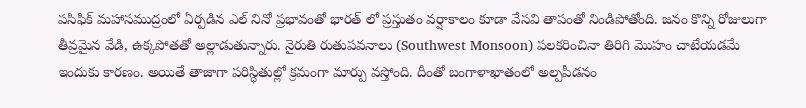పసిఫిక్ మహాసముద్రంలో ఏర్పడిన ఎల్ నినో ప్రభావంతో భారత్ లో ప్రస్తుతం వర్షాకాలం కూడా వేసవి తాపంతో నిండిపోతోంది. జనం కొన్ని రోజులుగా తీవ్రమైన వేడి, ఉక్కపోతతో అల్లాడుతున్నారు. నైరుతి రుతుపవనాలు (Southwest Monsoon) పలకరించినా తిరిగి మొహం చాటేయడమే ఇందుకు కారణం. అయితే తాజాగా పరిస్ధితుల్లో క్రమంగా మార్పు వస్తోంది. దీంతో బంగాళాఖాతంలో అల్పపీడనం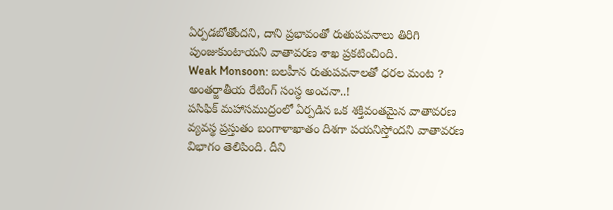ఏర్పడబోతోందని, దాని ప్రభావంతో రుతుపవనాలు తిరిగి పుంజుకుంటాయని వాతావరణ శాఖ ప్రకటించింది.
Weak Monsoon: బలహీన రుతుపవనాలతో ధరల మంట ? అంతర్జాతీయ రేటింగ్ సంస్ధ అంచనా..!
పసిఫిక్ మహాసముద్రంలో ఏర్పడిన ఒక శక్తివంతమైన వాతావరణ వ్యవస్థ ప్రస్తుతం బంగాళాఖాతం దిశగా పయనిస్తోందని వాతావరణ విభాగం తెలిపింది. దీని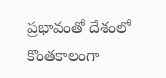ప్రభావంతో దేశంలో కొంతకాలంగా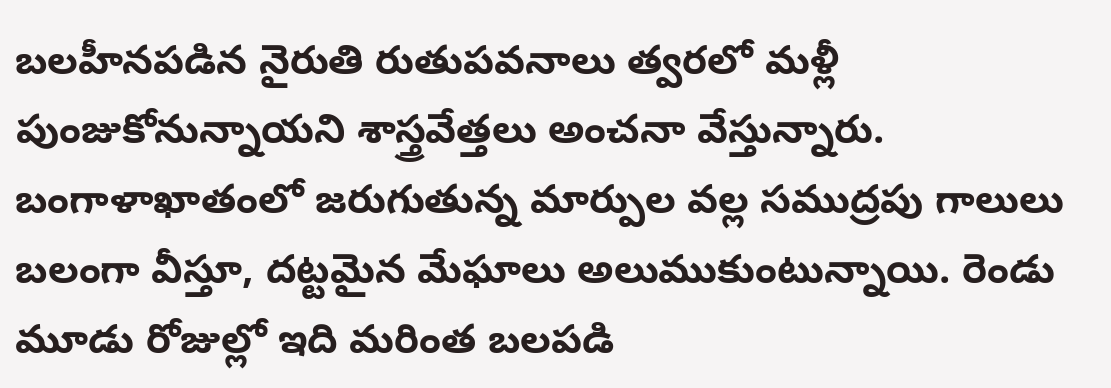బలహీనపడిన నైరుతి రుతుపవనాలు త్వరలో మళ్లీ పుంజుకోనున్నాయని శాస్త్రవేత్తలు అంచనా వేస్తున్నారు. బంగాళాఖాతంలో జరుగుతున్న మార్పుల వల్ల సముద్రపు గాలులు బలంగా వీస్తూ, దట్టమైన మేఘాలు అలుముకుంటున్నాయి. రెండు మూడు రోజుల్లో ఇది మరింత బలపడి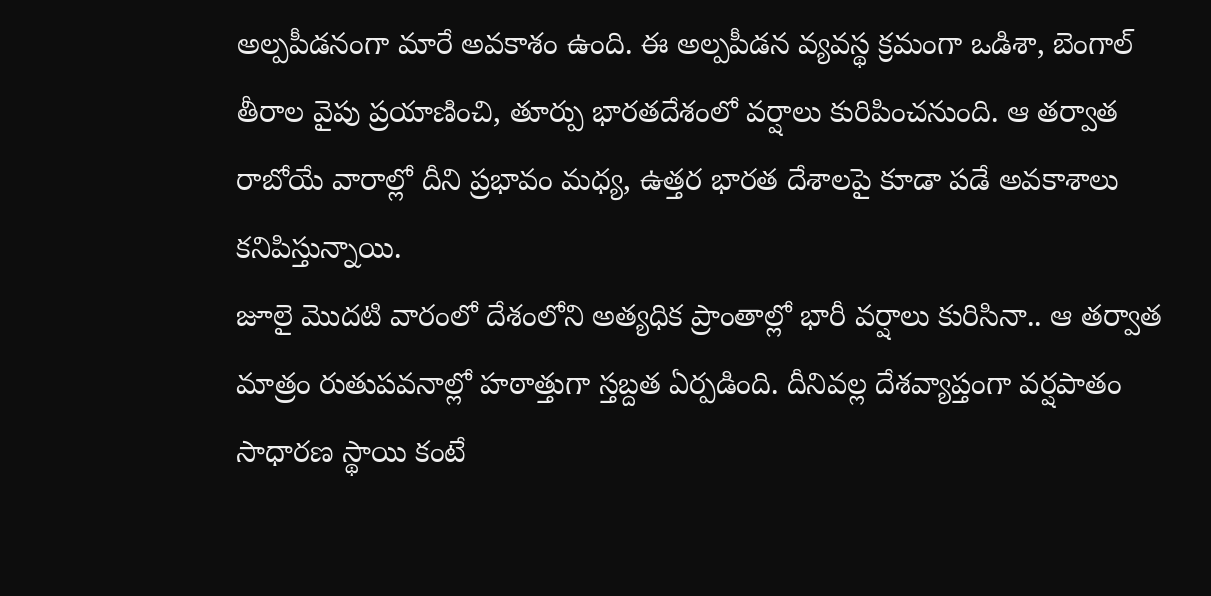అల్పపీడనంగా మారే అవకాశం ఉంది. ఈ అల్పపీడన వ్యవస్థ క్రమంగా ఒడిశా, బెంగాల్ తీరాల వైపు ప్రయాణించి, తూర్పు భారతదేశంలో వర్షాలు కురిపించనుంది. ఆ తర్వాత రాబోయే వారాల్లో దీని ప్రభావం మధ్య, ఉత్తర భారత దేశాలపై కూడా పడే అవకాశాలు కనిపిస్తున్నాయి.
జూలై మొదటి వారంలో దేశంలోని అత్యధిక ప్రాంతాల్లో భారీ వర్షాలు కురిసినా.. ఆ తర్వాత మాత్రం రుతుపవనాల్లో హఠాత్తుగా స్తబ్దత ఏర్పడింది. దీనివల్ల దేశవ్యాప్తంగా వర్షపాతం సాధారణ స్థాయి కంటే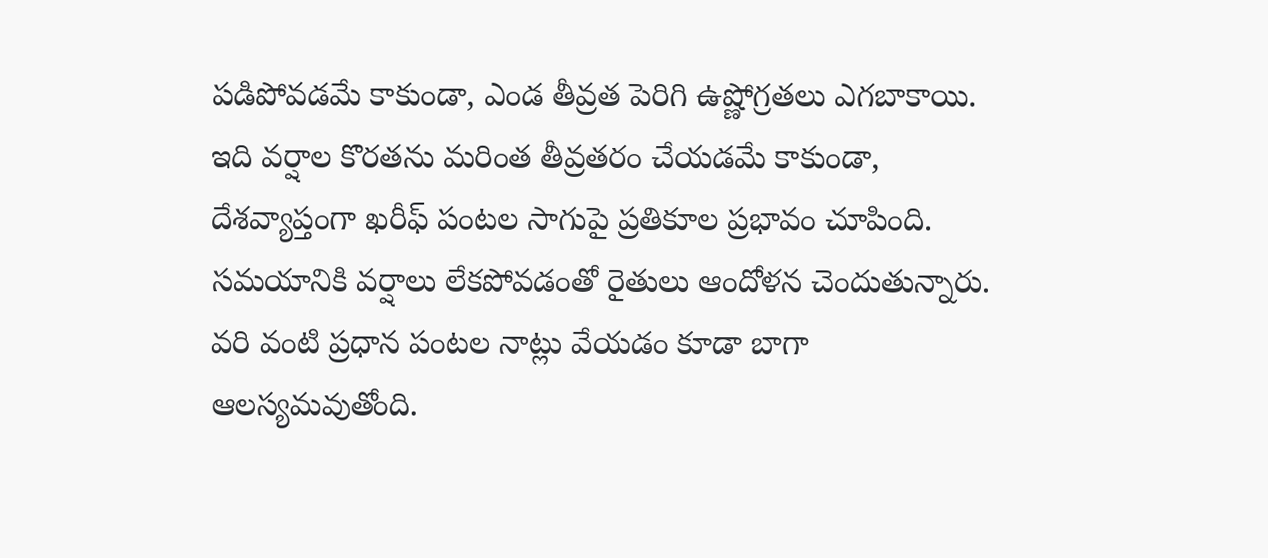పడిపోవడమే కాకుండా, ఎండ తీవ్రత పెరిగి ఉష్ణోగ్రతలు ఎగబాకాయి. ఇది వర్షాల కొరతను మరింత తీవ్రతరం చేయడమే కాకుండా, దేశవ్యాప్తంగా ఖరీఫ్ పంటల సాగుపై ప్రతికూల ప్రభావం చూపింది. సమయానికి వర్షాలు లేకపోవడంతో రైతులు ఆందోళన చెందుతున్నారు. వరి వంటి ప్రధాన పంటల నాట్లు వేయడం కూడా బాగా ఆలస్యమవుతోంది.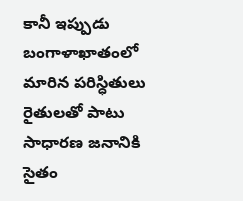కానీ ఇప్పుడు బంగాళాఖాతంలో మారిన పరిస్ధితులు రైతులతో పాటు సాధారణ జనానికి సైతం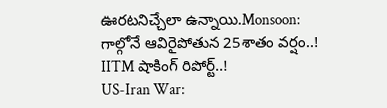ఊరటనిచ్చేలా ఉన్నాయి.Monsoon: గాల్గోనే ఆవిరైపోతున 25శాతం వర్షం..! IITM షాకింగ్ రిపోర్ట్..!
US-Iran War: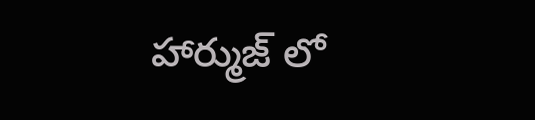హార్ముజ్ లో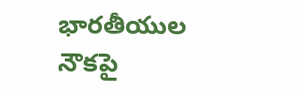భారతీయుల నౌకపై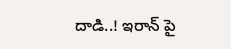దాడి..! ఇరాన్ పై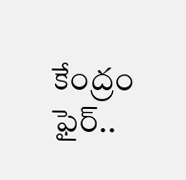కేంద్రం ఫైర్..